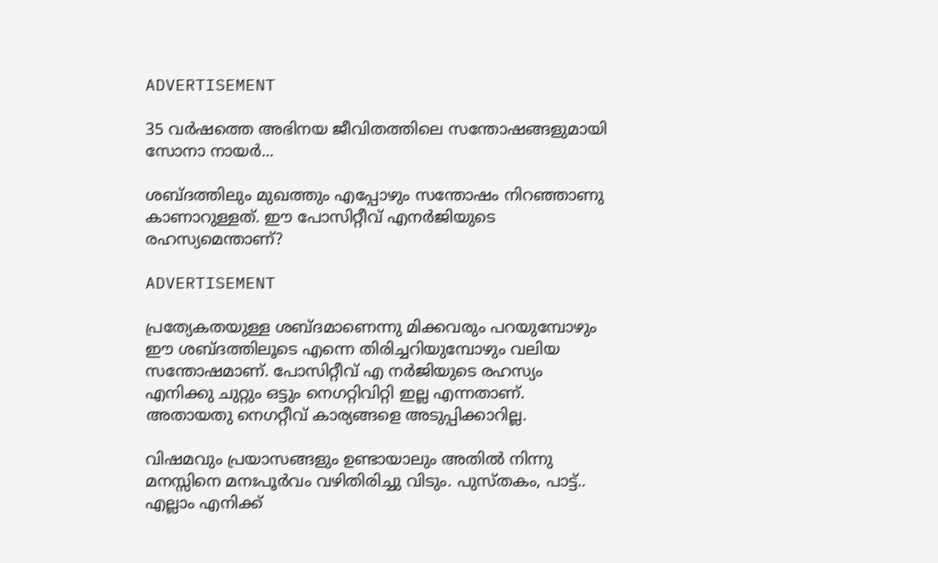ADVERTISEMENT

35 വർഷത്തെ അഭിനയ ജീവിതത്തിലെ സന്തോഷങ്ങളുമായി സോനാ നായർ...

ശബ്ദത്തിലും മുഖത്തും എപ്പോഴും സന്തോഷം നിറഞ്ഞാണു കാണാറുള്ളത്. ഈ പോസിറ്റീവ് എനർജിയുടെ രഹസ്യമെന്താണ്?

ADVERTISEMENT

പ്രത്യേകതയുള്ള ശബ്ദമാണെന്നു മിക്കവരും പറയുമ്പോഴും ഈ ശബ്ദത്തിലൂടെ എന്നെ തിരിച്ചറിയുമ്പോഴും വലിയ സന്തോഷമാണ്. പോസിറ്റീവ് എ നർജിയുടെ രഹസ്യം എനിക്കു ചുറ്റും ഒട്ടും നെഗറ്റിവിറ്റി ഇല്ല എന്നതാണ്. അതായതു നെഗറ്റീവ് കാര്യങ്ങളെ അടുപ്പിക്കാറില്ല.

വിഷമവും പ്രയാസങ്ങളും ഉണ്ടായാലും അതിൽ നിന്നു മനസ്സിനെ മനഃപൂർവം വഴിതിരിച്ചു വിടും. പുസ്തകം, പാട്ട്.. എല്ലാം എനിക്ക്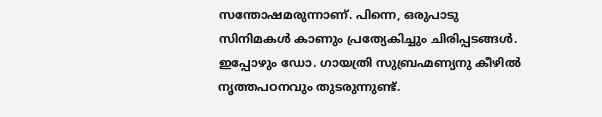സന്തോഷമരുന്നാണ്. പിന്നെ, ഒരുപാടു സിനിമകൾ കാണും പ്രത്യേകിച്ചും ചിരിപ്പടങ്ങൾ.  ഇപ്പോഴും ഡോ. ഗായത്രി സുബ്രഹ്മണ്യനു കീഴിൽ നൃത്തപഠനവും തുടരുന്നുണ്ട്.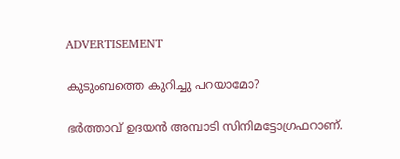ADVERTISEMENT

കുടുംബത്തെ കുറിച്ചു പറയാമോ?

ഭർത്താവ് ഉദയൻ അമ്പാടി സിനിമട്ടോഗ്രഫറാണ്.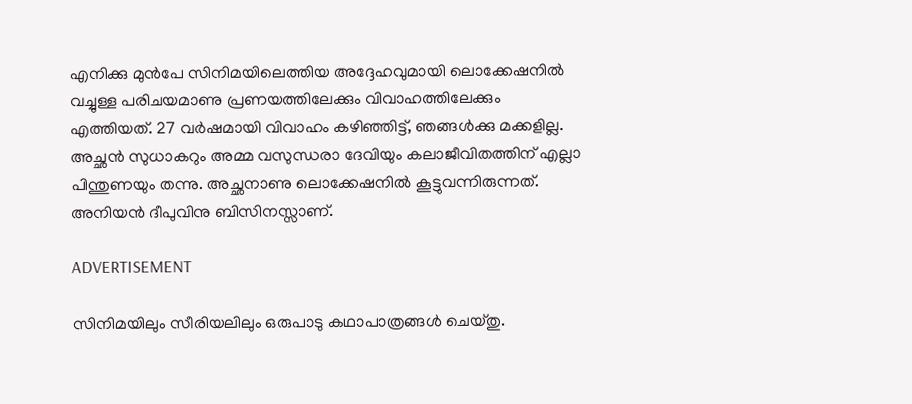എനിക്കു മുൻപേ സിനിമയിലെത്തിയ അദ്ദേഹവുമായി ലൊക്കേഷനിൽ വച്ചുള്ള പരിചയമാണു പ്രണയത്തിലേക്കും വിവാഹത്തിലേക്കും എത്തിയത്. 27 വർഷമായി വിവാഹം കഴിഞ്ഞിട്ട്, ഞങ്ങൾക്കു മക്കളില്ല. അച്ഛൻ സുധാകറും അമ്മ വസുന്ധരാ ദേവിയും കലാജീവിതത്തിന് എല്ലാ പിന്തുണയും തന്നു. അച്ഛനാണു ലൊക്കേഷനിൽ കൂട്ടുവന്നിരുന്നത്. അനിയൻ ദീപുവിനു ബിസിനസ്സാണ്.

ADVERTISEMENT

സിനിമയിലും സീരിയലിലും ഒരുപാടു കഥാപാത്രങ്ങൾ ചെയ്തു.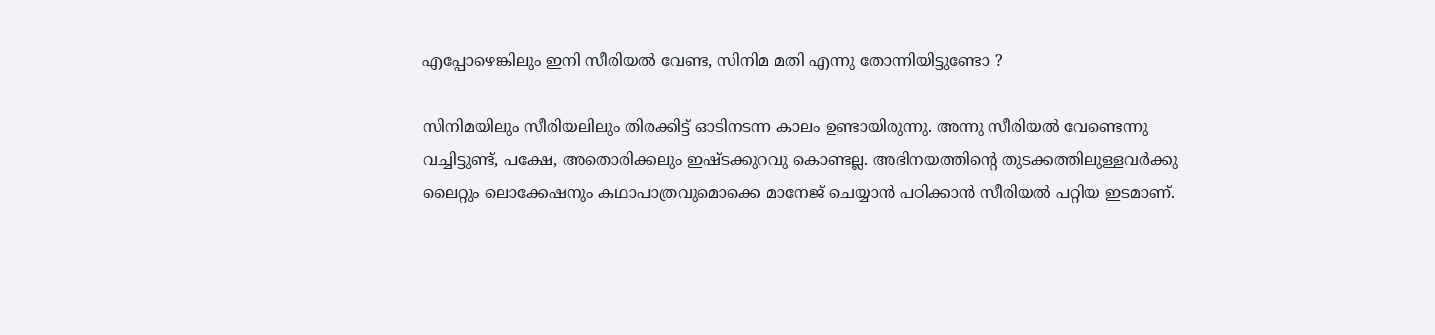എപ്പോഴെങ്കിലും ഇനി സീരിയൽ വേണ്ട, സിനിമ മതി എന്നു തോന്നിയിട്ടുണ്ടോ ?

സിനിമയിലും സീരിയലിലും തിരക്കിട്ട് ഓടിനടന്ന കാലം ഉണ്ടായിരുന്നു. അന്നു സീരിയൽ വേണ്ടെന്നു വച്ചിട്ടുണ്ട്, പക്ഷേ, അതൊരിക്കലും ഇഷ്ടക്കുറവു കൊണ്ടല്ല. അഭിനയത്തിന്റെ തുടക്കത്തിലുള്ളവർക്കു ലൈറ്റും ലൊക്കേഷനും കഥാപാത്രവുമൊക്കെ മാനേജ് ചെയ്യാൻ പഠിക്കാൻ സീരിയൽ പറ്റിയ ഇടമാണ്.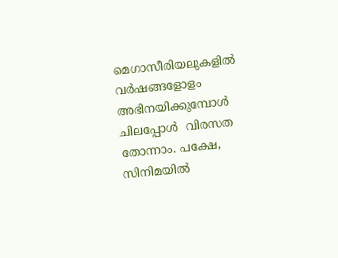മെഗാസീരിയലുകളിൽ  വർഷങ്ങളോളം അഭിനയിക്കുമ്പോൾ ചിലപ്പോൾ  വിരസത തോന്നാം. പക്ഷേ, സിനിമയിൽ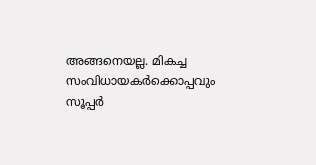അങ്ങനെയല്ല. മികച്ച സംവിധായകർക്കൊപ്പവും സൂപ്പർ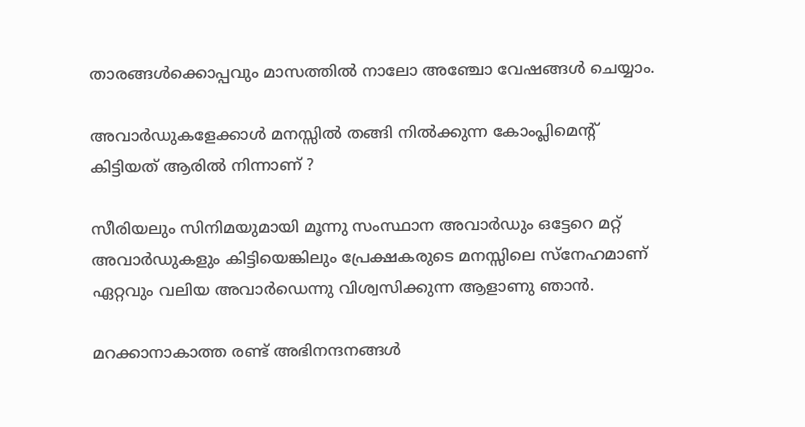താരങ്ങൾക്കൊപ്പവും മാസത്തിൽ നാലോ അഞ്ചോ വേഷങ്ങൾ ചെയ്യാം.

അവാർഡുകളേക്കാൾ മനസ്സിൽ തങ്ങി നിൽക്കുന്ന കോംപ്ലിമെന്റ് കിട്ടിയത് ആരിൽ നിന്നാണ് ?

സീരിയലും സിനിമയുമായി മൂന്നു സംസ്ഥാന അവാർഡും ഒട്ടേറെ മറ്റ് അവാർഡുകളും കിട്ടിയെങ്കിലും പ്രേക്ഷകരുടെ മനസ്സിലെ സ്നേഹമാണ് ഏറ്റവും വലിയ അവാർഡെന്നു വിശ്വസിക്കുന്ന ആളാണു ഞാൻ.

മറക്കാനാകാത്ത രണ്ട് അഭിനന്ദനങ്ങൾ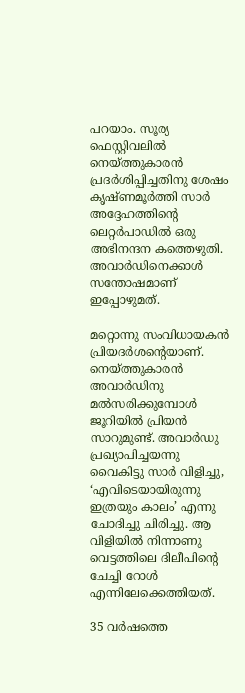പറയാം. സൂര്യ ഫെസ്റ്റിവലിൽ നെയ്ത്തുകാരൻ പ്രദർശിപ്പിച്ചതിനു ശേഷം കൃഷ്ണമൂർത്തി സാർ അദ്ദേഹത്തിന്റെ ലെറ്റർപാഡിൽ ഒരു അഭിനന്ദന കത്തെഴുതി. അവാർഡിനെക്കാൾ സന്തോഷമാണ് ഇപ്പോഴുമത്.

മറ്റൊന്നു സംവിധായകൻ പ്രിയദർശന്റെയാണ്. നെയ്ത്തുകാരൻ അവാർഡിനു മൽസരിക്കുമ്പോൾ ജൂറിയിൽ പ്രിയൻ സാറുമുണ്ട്. അവാർഡു പ്രഖ്യാപിച്ചയന്നു വൈകിട്ടു സാർ വിളിച്ചു, ‘എവിടെയായിരുന്നു ഇത്രയും കാലം’ എന്നു ചോദിച്ചു ചിരിച്ചു. ആ വിളിയിൽ നിന്നാണു വെട്ടത്തിലെ ദിലീപിന്റെ ചേച്ചി റോൾ എന്നിലേക്കെത്തിയത്.

35 വർഷത്തെ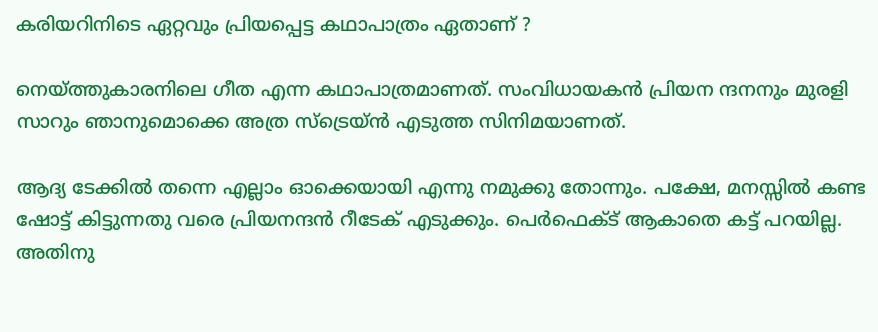കരിയറിനിടെ ഏറ്റവും പ്രിയപ്പെട്ട കഥാപാത്രം ഏതാണ് ?

നെയ്ത്തുകാരനിലെ ഗീത എന്ന കഥാപാത്രമാണത്. സംവിധായകൻ പ്രിയന ന്ദനനും മുരളി സാറും ഞാനുമൊക്കെ അത്ര സ്ട്രെയ്ൻ എടുത്ത സിനിമയാണത്.

ആദ്യ ടേക്കിൽ തന്നെ എല്ലാം ഓക്കെയായി എന്നു നമുക്കു തോന്നും. പക്ഷേ, മനസ്സിൽ കണ്ട ഷോട്ട് കിട്ടുന്നതു വരെ പ്രിയനന്ദൻ റീടേക് എടുക്കും. പെർഫെക്ട് ആകാതെ കട്ട് പറയില്ല. അതിനു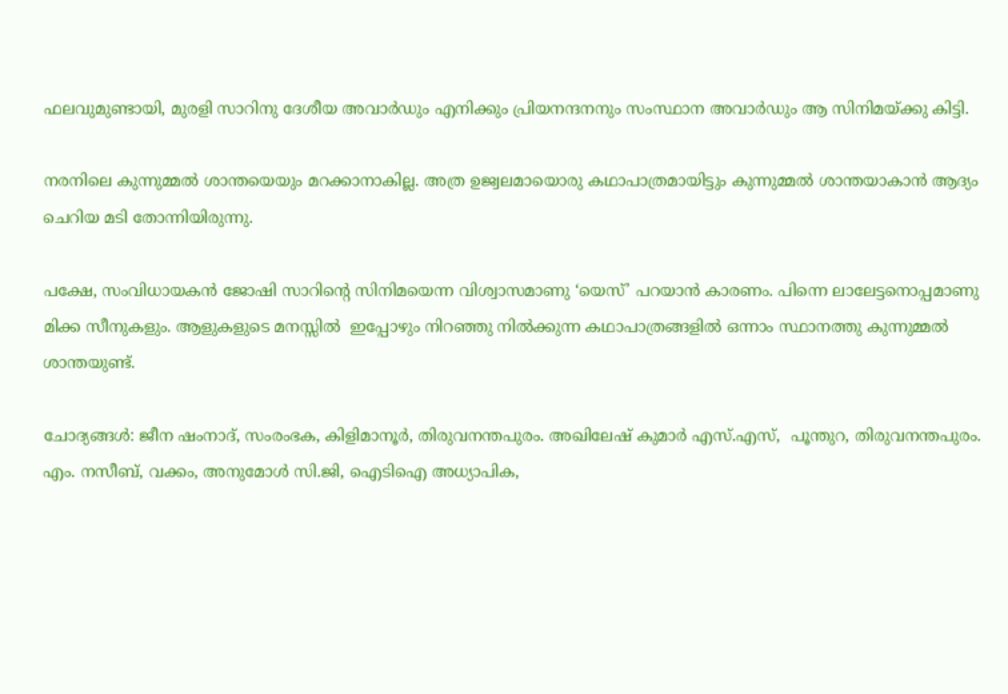ഫലവുമുണ്ടായി, മുരളി സാറിനു ദേശീയ അവാർഡും എനിക്കും പ്രിയനന്ദനനും സംസ്ഥാന അവാർഡും ആ സിനിമയ്ക്കു കിട്ടി.

നരനിലെ കുന്നുമ്മൽ ശാന്തയെയും മറക്കാനാകില്ല. അത്ര ഉജ്വലമായൊരു കഥാപാത്രമായിട്ടും കുന്നുമ്മൽ ശാന്തയാകാൻ ആദ്യം ചെറിയ മടി തോന്നിയിരുന്നു.

പക്ഷേ, സംവിധായകൻ ജോഷി സാറിന്റെ സിനിമയെന്ന വിശ്വാസമാണു ‘യെസ്’ പറയാൻ കാരണം. പിന്നെ ലാലേട്ടനൊപ്പമാണു മിക്ക സീനുകളും. ആളുകളുടെ മനസ്സിൽ  ഇപ്പോഴും നിറഞ്ഞു നിൽക്കുന്ന കഥാപാത്രങ്ങളിൽ ഒന്നാം സ്ഥാനത്തു കുന്നുമ്മൽ ശാന്തയുണ്ട്.

ചോദ്യങ്ങള്‍: ജീന ഷംനാദ്, സംരംഭക, കിളിമാനൂർ, തിരുവനന്തപുരം. അഖിലേഷ് കുമാർ എസ്.എസ്,  പൂന്തുറ, തിരുവനന്തപുരം. എം. നസീബ്, വക്കം, അനുമോൾ സി.ജി, ഐടിഐ അധ്യാപിക,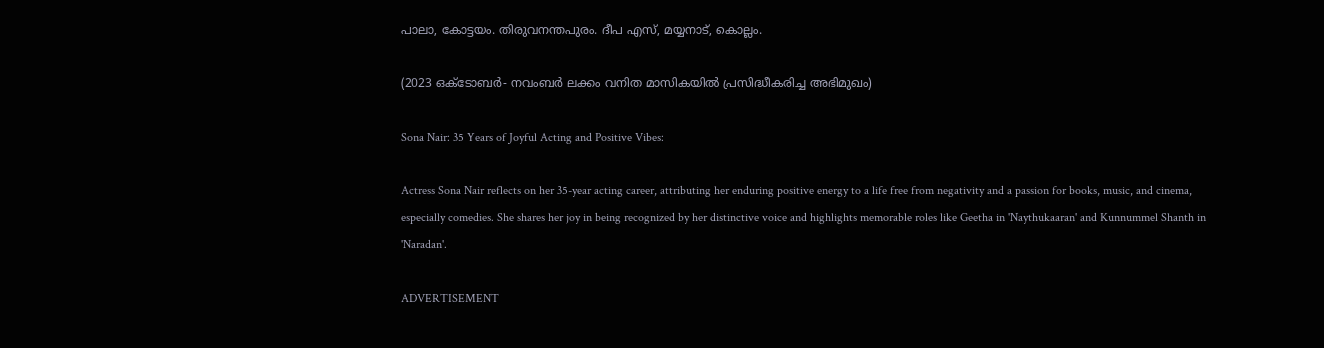പാലാ, കോട്ടയം. തിരുവനന്തപുരം. ദീപ എസ്, മയ്യനാട്, കൊല്ലം.

(2023 ഒക്ടോബര്‍- നവംബര്‍ ലക്കം വനിത മാസികയില്‍ പ്രസിദ്ധീകരിച്ച അഭിമുഖം)

Sona Nair: 35 Years of Joyful Acting and Positive Vibes:

Actress Sona Nair reflects on her 35-year acting career, attributing her enduring positive energy to a life free from negativity and a passion for books, music, and cinema, especially comedies. She shares her joy in being recognized by her distinctive voice and highlights memorable roles like Geetha in 'Naythukaaran' and Kunnummel Shanth in 'Naradan'.

ADVERTISEMENT